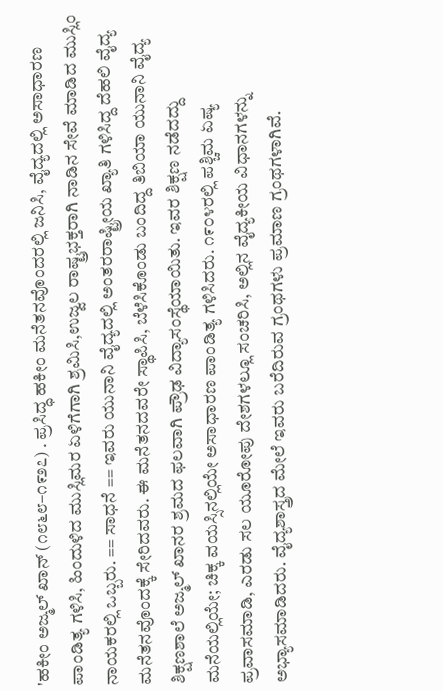'ಹಕೀಂ ಅಜ್ಮಲ್ ಖಾನ್ (೧೮೬೮–೧೯೨೭) . ಪ್ರಸಿದ್ಧ ಹಕೀಂ ಮನೆತನವೊಂದರಲ್ಲಿ ಜನಿಸಿ, ವೈದ್ಯದಲ್ಲಿ ಅಸಾಧಾರಣ ಪಾಂಡಿತ್ಯ ಗಳಿಸಿ, ಹಿಂದುಳಿದ ಮುಸ್ಲಿಮರ ಏಳಿಗೆಗಾಗಿ ಶ್ರಮಿಸಿ,ಉಜ್ವಲ ರಾಷ್ಟ್ರಭಕ್ತರಾಗಿ ನಾಡಿನ ಸೇವೆ ಮಾಡಿದ ಮುಸ್ಲಿಂ ನಾಯಕರಲ್ಲಿ ಒಬ್ಬರು. == ಸಾಧನೆ == ಇವರು ಯುನಾನಿ ವೈದ್ಯದಲ್ಲಿ ಅಂತರರಾಷ್ಟ್ರೀಯ ಖ್ಯಾತಿ ಗಳಿಸಿದ್ದ ದೆಹಲಿ ವೈದ್ಯ ಮನೆತನವೊಂದಕ್ಕೆ ಸೇರಿದವರು. ಈ ಮನೆತನದವರೇ ಸ್ಥಾಪಿಸಿ, ಬೆಳೆಸಿಕೊಂಡು ಬಂದಿದ್ದ ತಿಬಿಯಾ ಯುನಾನಿ ವೈದ್ಯ ಶಿಕ್ಷಣಶಾಲೆ ಅಜ್ಮಲ್ ಖಾನರ ಶ್ರಮದ ಫಲವಾಗಿ ಪ್ರೌಢ ವಿದ್ಯಾಸಂಸ್ಥೆಯಾಯಿತು. ಇವರ ಶಿಕ್ಷಣ ನಡೆದದ್ದು ಮನೆಯಲ್ಲಿಯೇ; ಚಿಕ್ಕ ವಯಸ್ಸಿನಲ್ಲಿಯೇ ಅಸಾಧಾರಣ ಪಾಂಡಿತ್ಯ ಗಳಿಸಿದರು. ೧೯೦೪ರಲ್ಲಿ ಪಶ್ಚಿಮ ಏಷ್ಯ ಪ್ರವಾಸಮಾಡಿ, ಎರಡು ಸಲ ಯೂರೋಪು ದೇಶಗಳಲ್ಲೂ ಸಂಚರಿಸಿ, ಅಲ್ಲಿನ ವೈದ್ಯಕೀಯ ವಿಧಾನಗಳನ್ನು ಅಭ್ಯಾಸಮಾಡಿದರು. ವೈದ್ಯಶಾಸ್ತ್ರದ ಮೇಲೆ ಇವರು ಬರೆದಿರುವ ಗ್ರಂಥಗಳು ಪ್ರಮಾಣ ಗ್ರಂಥಗಳಾಗಿವೆ.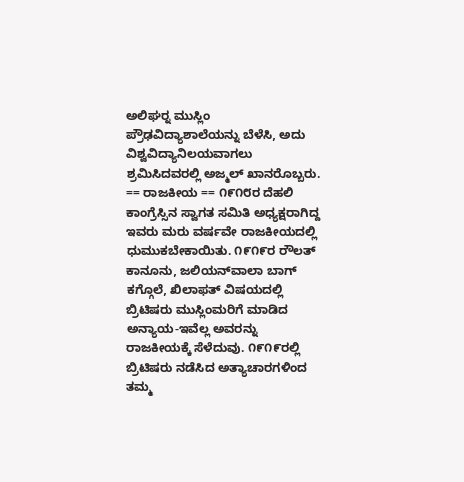ಅಲಿಘರ್‍ನ ಮುಸ್ಲಿಂ ಪ್ರೌಢವಿದ್ಯಾಶಾಲೆಯನ್ನು ಬೆಳೆಸಿ, ಅದು ವಿಶ್ವವಿದ್ಯಾನಿಲಯವಾಗಲು ಶ್ರಮಿಸಿದವರಲ್ಲಿ ಅಜ್ಮಲ್ ಖಾನರೊಬ್ಬರು. == ರಾಜಕೀಯ == ೧೯೧೮ರ ದೆಹಲಿ ಕಾಂಗ್ರೆಸ್ಸಿನ ಸ್ವಾಗತ ಸಮಿತಿ ಅಧ್ಯಕ್ಷರಾಗಿದ್ದ ಇವರು ಮರು ವರ್ಷವೇ ರಾಜಕೀಯದಲ್ಲಿ ಧುಮುಕಬೇಕಾಯಿತು. ೧೯೧೯ರ ರೌಲತ್ ಕಾನೂನು, ಜಲಿಯನ್‍ವಾಲಾ ಬಾಗ್ ಕಗ್ಗೊಲೆ, ಖಿಲಾಫತ್ ವಿಷಯದಲ್ಲಿ ಬ್ರಿಟಿಷರು ಮುಸ್ಲಿಂಮರಿಗೆ ಮಾಡಿದ ಅನ್ಯಾಯ-ಇವೆಲ್ಲ ಅವರನ್ನು ರಾಜಕೀಯಕ್ಕೆ ಸೆಳೆದುವು. ೧೯೧೯ರಲ್ಲಿ ಬ್ರಿಟಿಷರು ನಡೆಸಿದ ಅತ್ಯಾಚಾರಗಳಿಂದ ತಮ್ಮ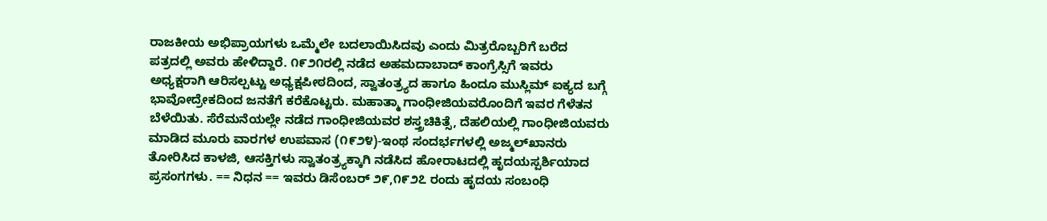ರಾಜಕೀಯ ಅಭಿಪ್ರಾಯಗಳು ಒಮ್ಮೆಲೇ ಬದಲಾಯಿಸಿದವು ಎಂದು ಮಿತ್ರರೊಬ್ಬರಿಗೆ ಬರೆದ ಪತ್ರದಲ್ಲಿ ಅವರು ಹೇಳಿದ್ದಾರೆ. ೧೯೨೧ರಲ್ಲಿ ನಡೆದ ಅಹಮದಾಬಾದ್ ಕಾಂಗ್ರೆಸ್ಸಿಗೆ ಇವರು ಅಧ್ಯಕ್ಷರಾಗಿ ಆರಿಸಲ್ಪಟ್ಟು ಅಧ್ಯಕ್ಷಪೀಠದಿಂದ, ಸ್ವಾತಂತ್ರ್ಯದ ಹಾಗೂ ಹಿಂದೂ ಮುಸ್ಲಿಮ್ ಐಕ್ಯದ ಬಗ್ಗೆ ಭಾವೋದ್ರೇಕದಿಂದ ಜನತೆಗೆ ಕರೆಕೊಟ್ಟರು. ಮಹಾತ್ಮಾ ಗಾಂಧೀಜಿಯವರೊಂದಿಗೆ ಇವರ ಗೆಳೆತನ ಬೆಳೆಯಿತು. ಸೆರೆಮನೆಯಲ್ಲೇ ನಡೆದ ಗಾಂಧೀಜಿಯವರ ಶಸ್ತ್ರಚಿಕಿತ್ಸೆ, ದೆಹಲಿಯಲ್ಲಿ ಗಾಂಧೀಜಿಯವರು ಮಾಡಿದ ಮೂರು ವಾರಗಳ ಉಪವಾಸ (೧೯೨೪)-ಇಂಥ ಸಂದರ್ಭಗಳಲ್ಲಿ ಅಜ್ಮಲ್‍ಖಾನರು ತೋರಿಸಿದ ಕಾಳಜಿ, ಆಸಕ್ತಿಗಳು ಸ್ವಾತಂತ್ರ್ಯಕ್ಕಾಗಿ ನಡೆಸಿದ ಹೋರಾಟದಲ್ಲಿ ಹೃದಯಸ್ಪರ್ಶಿಯಾದ ಪ್ರಸಂಗಗಳು. == ನಿಧನ == ಇವರು ಡಿಸೆಂಬರ್ ೨೯,೧೯೨೭ ರಂದು ಹೃದಯ ಸಂಬಂಧಿ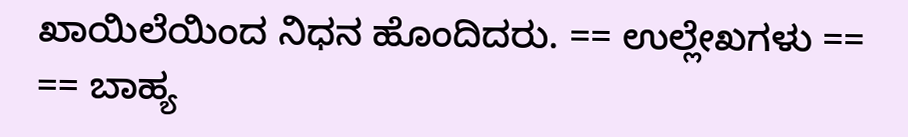ಖಾಯಿಲೆಯಿಂದ ನಿಧನ ಹೊಂದಿದರು. == ಉಲ್ಲೇಖಗಳು == == ಬಾಹ್ಯ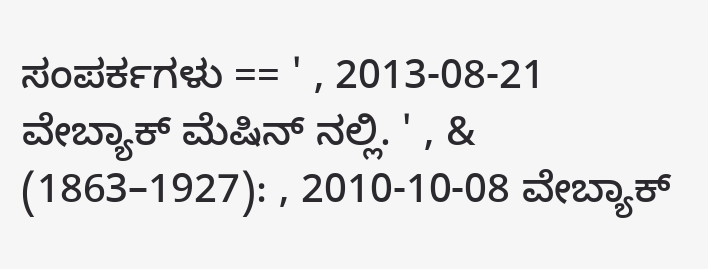ಸಂಪರ್ಕಗಳು == ' , 2013-08-21 ವೇಬ್ಯಾಕ್ ಮೆಷಿನ್ ನಲ್ಲಿ. ' , & (1863–1927): , 2010-10-08 ವೇಬ್ಯಾಕ್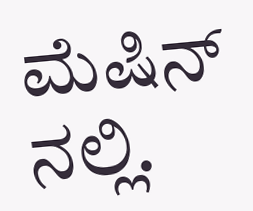ಮೆಷಿನ್ ನಲ್ಲಿ.